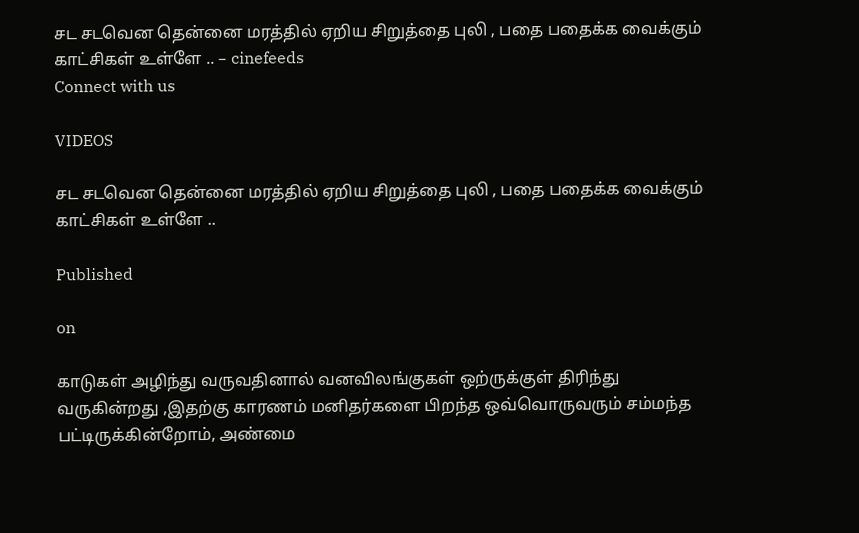சட சடவென தென்னை மரத்தில் ஏறிய சிறுத்தை புலி , பதை பதைக்க வைக்கும் காட்சிகள் உள்ளே .. – cinefeeds
Connect with us

VIDEOS

சட சடவென தென்னை மரத்தில் ஏறிய சிறுத்தை புலி , பதை பதைக்க வைக்கும் காட்சிகள் உள்ளே ..

Published

on

காடுகள் அழிந்து வருவதினால் வனவிலங்குகள் ஒற்ருக்குள் திரிந்து வருகின்றது ,இதற்கு காரணம் மனிதர்களை பிறந்த ஒவ்வொருவரும் சம்மந்த பட்டிருக்கின்றோம், அண்மை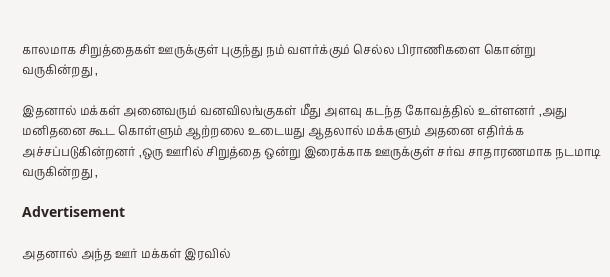காலமாக சிறுத்தைகள் ஊருக்குள் புகுந்து நம் வளர்க்கும் செல்ல பிராணிகளை கொன்று வருகின்றது ,

இதனால் மக்கள் அனைவரும் வனவிலங்குகள் மீது அளவு கடந்த கோவத்தில் உள்ளனர் ,அது மனிதனை கூட கொள்ளும் ஆற்றலை உடையது ஆதலால் மக்களும் அதனை எதிர்க்க அச்சப்படுகின்றனர் ,ஒரு ஊரில் சிறுத்தை ஒன்று இரைக்காக ஊருக்குள் சர்வ சாதாரணமாக நடமாடி வருகின்றது ,

Advertisement

அதனால் அந்த ஊர் மக்கள் இரவில்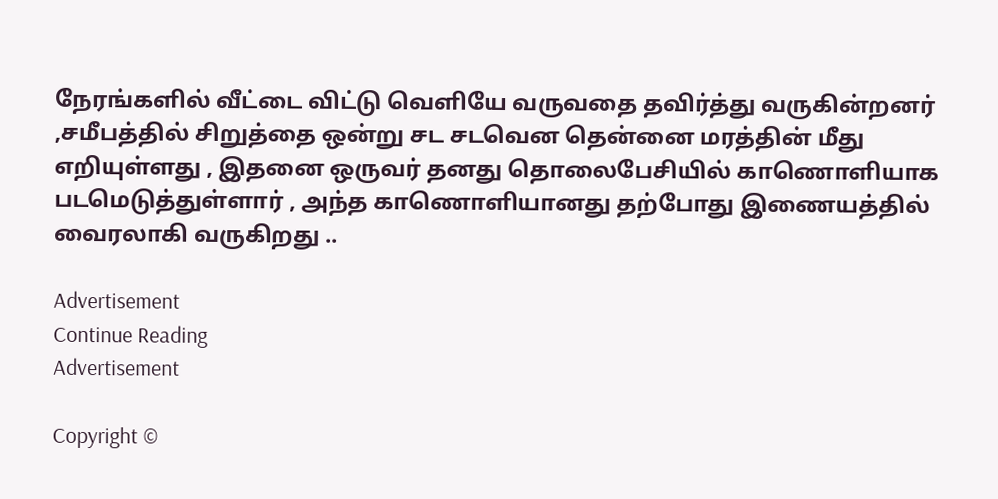நேரங்களில் வீட்டை விட்டு வெளியே வருவதை தவிர்த்து வருகின்றனர் ,சமீபத்தில் சிறுத்தை ஒன்று சட சடவென தென்னை மரத்தின் மீது எறியுள்ளது , இதனை ஒருவர் தனது தொலைபேசியில் காணொளியாக படமெடுத்துள்ளார் , அந்த காணொளியானது தற்போது இணையத்தில் வைரலாகி வருகிறது ..

Advertisement
Continue Reading
Advertisement

Copyright ©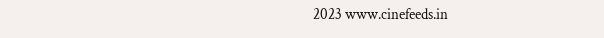2023 www.cinefeeds.in